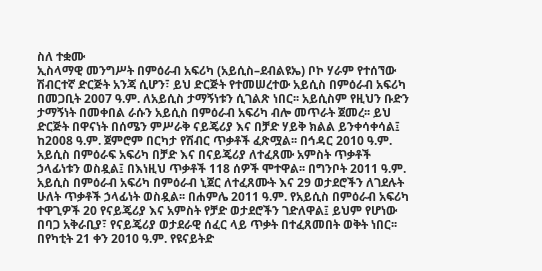ስለ ተቋሙ
ኢስላማዊ መንግሥት በምዕራብ አፍሪካ (አይሲስ–ደብልዩኤ) ቦኮ ሃራም የተሰኘው ሽብርተኛ ድርጅት አንጃ ሲሆን፣ ይህ ድርጅት የተመሠረተው አይሲስ በምዕራብ አፍሪካ በመጋቢት 2007 ዓ.ም. ለአይሲስ ታማኝነቱን ሲገልጽ ነበር፡፡ አይሲስም የዚህን ቡድን ታማኝነት በመቀበል ራሱን አይሲስ በምዕራብ አፍሪካ ብሎ መጥራት ጀመረ፡፡ ይህ ድርጅት በዋናነት በሰሜን ምሥራቅ ናይጄሪያ እና በቻድ ሃይቅ ክልል ይንቀሳቀሳል፤ ከ2008 ዓ.ም. ጀምሮም በርካታ የሽብር ጥቃቶች ፈጽሟል፡፡ በኅዳር 2010 ዓ.ም. አይሲስ በምዕራፍ አፍሪካ በቻድ እና በናይጄሪያ ለተፈጸሙ አምስት ጥቃቶች ኃላፊነቱን ወስዷል፤ በእነዚህ ጥቃቶች 118 ሰዎች ሞተዋል፡፡ በግንቦት 2011 ዓ.ም. አይሲስ በምዕራብ አፍሪካ በምዕራብ ኒጀር ለተፈጸሙት እና 29 ወታደሮችን ለገደሉት ሁለት ጥቃቶች ኃላፊነት ወስዷል፡፡ በሐምሌ 2011 ዓ.ም. የአይሲስ በምዕራብ አፍሪካ ተዋጊዎች 20 የናይጄሪያ እና አምስት የቻድ ወታደሮችን ገድለዋል፤ ይህም የሆነው በባጋ አቅራቢያ፣ የናይጄሪያ ወታደራዊ ሰፈር ላይ ጥቃት በተፈጸመበት ወቅት ነበር፡፡
በየካቲት 21 ቀን 2010 ዓ.ም. የዩናይትድ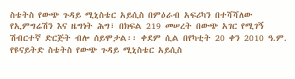ስቴትስ የውጭ ጉዳይ ሚኒስቴር አይሲስ በምዕራብ አፍሪካን በተሻሻለው የኢምግሬሽን እና ዜግነት ሕግ፣ በክፍል 219 መሠረት በውጭ አገር የሚገኝ ሽብርተኛ ድርጅት ብሎ ሰይሞታል፡፡ ቀደም ሲል በየካቲት 20 ቀን 2010 ዓ.ም. የዩናይትድ ስቴትስ የውጭ ጉዳይ ሚኒስቴር አይሲስ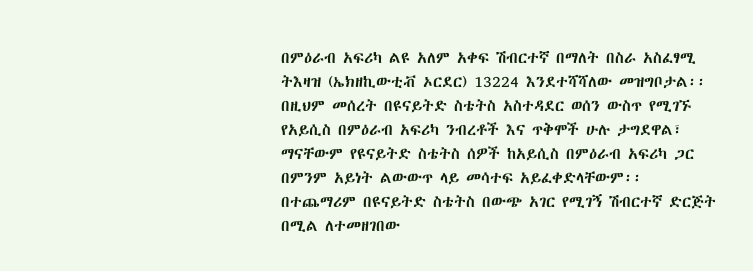በምዕራብ አፍሪካ ልዩ አለም አቀፍ ሽብርተኛ በማለት በስራ አስፈፃሚ ትእዛዝ (ኤክዘኪውቲቭ ኦርደር) 13224 እንደተሻሻለው መዝግቦታል፡፡ በዚህም መሰረት በዩናይትድ ስቴትስ አስተዳደር ወሰን ውስጥ የሚገኙ የአይሲስ በምዕራብ አፍሪካ ንብረቶች እና ጥቅሞች ሁሉ ታግደዋል፣ ማናቸውም የዩናይትድ ስቴትስ ሰዎች ከአይሲስ በምዕራብ አፍሪካ ጋር በምንም አይነት ልውውጥ ላይ መሳተፍ አይፈቀድላቸውም፡፡ በተጨማሪም በዩናይትድ ስቴትስ በውጭ አገር የሚገኝ ሽብርተኛ ድርጅት በሚል ለተመዘገበው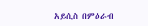አይሲስ በምዕራብ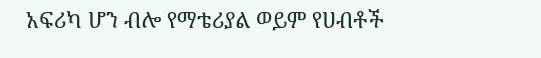አፍሪካ ሆን ብሎ የማቴሪያል ወይም የሀብቶች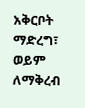አቅርቦት ማድረግ፣ ወይም ለማቅረብ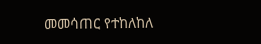መመሳጠር የተከለከለ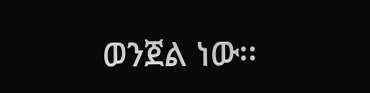ወንጀል ነው፡፡